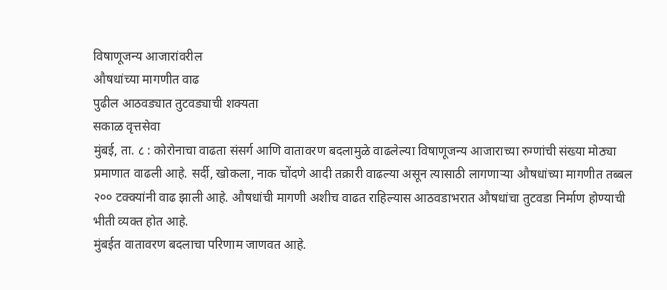विषाणूजन्य आजारांवरील
औषधांच्या मागणीत वाढ
पुढील आठवड्यात तुटवड्याची शक्यता
सकाळ वृत्तसेवा
मुंबई, ता. ८ : कोरोनाचा वाढता संसर्ग आणि वातावरण बदलामुळे वाढलेल्या विषाणूजन्य आजाराच्या रुग्णांची संख्या मोठ्या प्रमाणात वाढली आहे. सर्दी, खोकला, नाक चोंदणे आदी तक्रारी वाढल्या असून त्यासाठी लागणाऱ्या औषधांच्या मागणीत तब्बल २०० टक्क्यांनी वाढ झाली आहे. औषधांची मागणी अशीच वाढत राहिल्यास आठवडाभरात औषधांचा तुटवडा निर्माण होण्याची भीती व्यक्त होत आहे.
मुंबईत वातावरण बदलाचा परिणाम जाणवत आहे.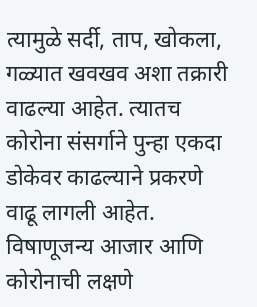त्यामुळे सर्दी, ताप, खोकला, गळ्यात खवखव अशा तक्रारी वाढल्या आहेत. त्यातच कोरोना संसर्गाने पुन्हा एकदा डोकेवर काढल्याने प्रकरणे वाढू लागली आहेत. विषाणूजन्य आजार आणि कोरोनाची लक्षणे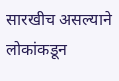सारखीच असल्याने लोकांकडून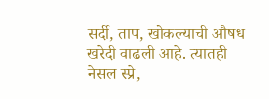सर्दी, ताप, खोकल्याची औषध खरेदी वाढली आहे. त्यातही नेसल स्प्रे,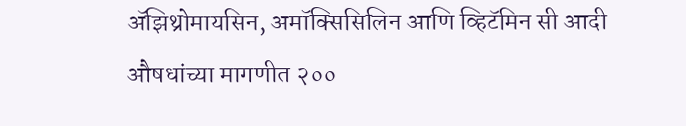ॲझिथ्रोमायसिन, अमॉक्सिसिलिन आणि व्हिटॅमिन सी आदी औषधांच्या मागणीत २००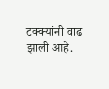टक्क्यांनी वाढ झाली आहे.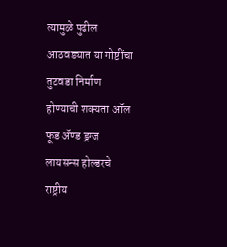त्यामुळे पुढील आठवड्यात या गोष्टींचा तुटवडा निर्माण होण्याची शक्यता ऑल फूड ॲण्ड ड्रग्ज लायसन्स होल्डरचे राष्ट्रीय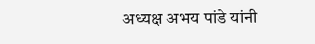अध्यक्ष अभय पांडे यांनी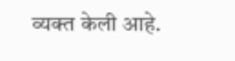व्यक्त केली आहे.